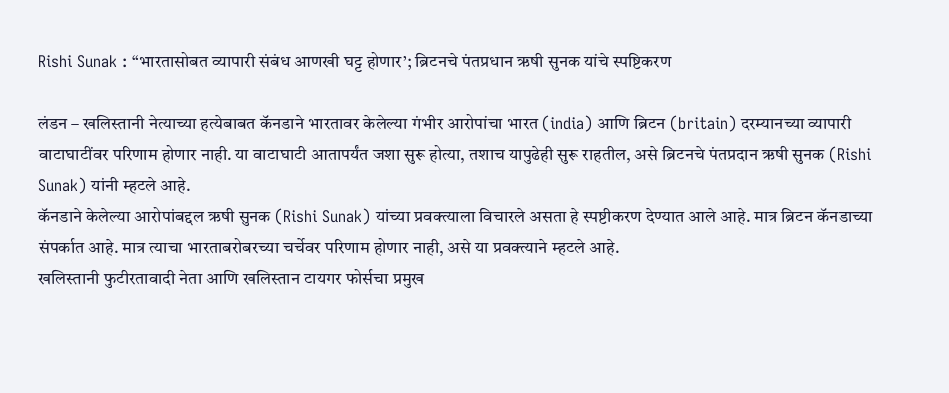Rishi Sunak : “भारतासोबत व्यापारी संबंध आणखी घट्ट होणार’; ब्रिटनचे पंतप्रधान ऋषी सुनक यांचे स्पष्टिकरण

लंडन – खलिस्तानी नेत्याच्या हत्येबाबत कॅनडाने भारतावर केलेल्या गंभीर आरोपांचा भारत (india) आणि ब्रिटन (britain) दरम्यानच्या व्यापारी वाटाघाटींवर परिणाम होणार नाही. या वाटाघाटी आतापर्यंत जशा सुरू होत्या, तशाच यापुढेही सुरू राहतील, असे ब्रिटनचे पंतप्रदान ऋषी सुनक (Rishi Sunak) यांनी म्हटले आहे.
कॅनडाने केलेल्या आरोपांबद्दल ऋषी सुनक (Rishi Sunak) यांच्या प्रवक्त्याला विचारले असता हे स्पष्टीकरण देण्यात आले आहे. मात्र ब्रिटन कॅनडाच्या संपर्कात आहे. मात्र त्याचा भारताबरोबरच्या चर्चेवर परिणाम होणार नाही, असे या प्रवक्त्याने म्हटले आहे.
खलिस्तानी फुटीरतावादी नेता आणि खलिस्तान टायगर फोर्सचा प्रमुख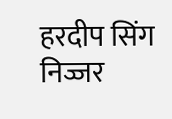हरदीप सिंग निज्जर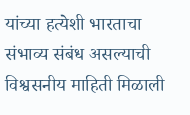यांच्या हत्येशी भारताचा संभाव्य संबंध असल्याची विश्वसनीय माहिती मिळाली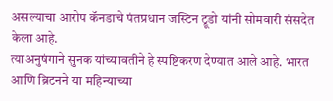असल्याचा आरोप कॅनडाचे पंतप्रधान जस्टिन ट्रूडो यांनी सोमवारी संसदेत केला आहे.
त्याअनुषंगाने सुनक यांच्यावतीने हे स्पष्टिकरण देण्यात आले आहे. भारत आणि ब्रिटनने या महिन्याच्या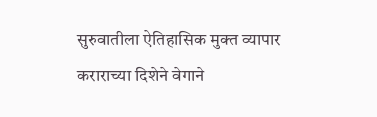सुरुवातीला ऐतिहासिक मुक्त व्यापार कराराच्या दिशेने वेगाने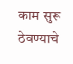काम सुरू ठेवण्याचे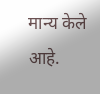मान्य केले आहे.